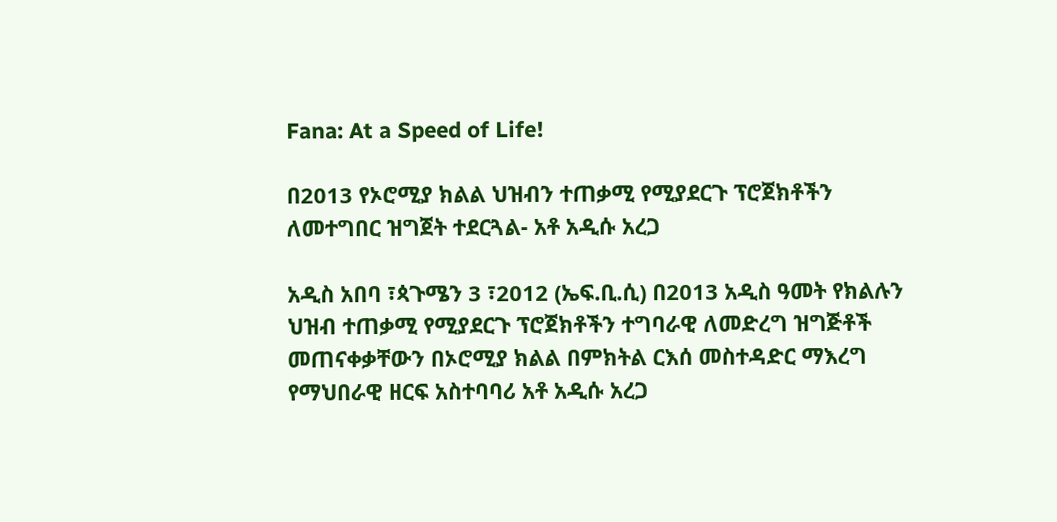Fana: At a Speed of Life!

በ2013 የኦሮሚያ ክልል ህዝብን ተጠቃሚ የሚያደርጉ ፕሮጀክቶችን ለመተግበር ዝግጀት ተደርጓል- አቶ አዲሱ አረጋ

አዲስ አበባ ፣ጳጉሜን 3 ፣2012 (ኤፍ.ቢ.ሲ) በ2013 አዲስ ዓመት የክልሉን ህዝብ ተጠቃሚ የሚያደርጉ ፕሮጀክቶችን ተግባራዊ ለመድረግ ዝግጅቶች መጠናቀቃቸውን በኦሮሚያ ክልል በምክትል ርእሰ መስተዳድር ማእረግ የማህበራዊ ዘርፍ አስተባባሪ አቶ አዲሱ አረጋ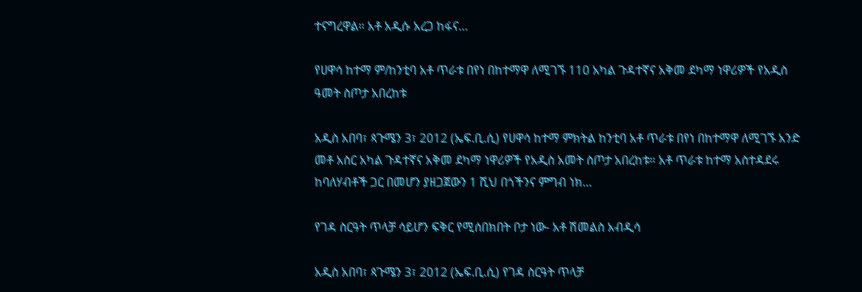ተናግረዋል። አቶ አዲሱ አረጋ ከፋና…

የሀዋሳ ከተማ ም/ከንቲባ አቶ ጥራቱ በየነ በከተማዋ ለሚገኙ 110 አካል ጉዳተኛና አቅመ ደካማ ነዋሪዎች የአዲስ ዓመት ስጦታ አበረከቱ

አዲስ አበባ፣ ጳጉሜን 3፣ 2012 (ኤፍ.ቢ.ሲ) የሀዋሳ ከተማ ምክትል ከንቲባ አቶ ጥራቱ በየነ በከተማዋ ለሚገኙ አንድ መቶ አስር አካል ጉዳተኛና አቅመ ደካማ ነዋሪዎች የአዲስ አመት ስጦታ አበረከቱ። አቶ ጥራቱ ከተማ አስተዳደሩ ከባለሃብቶች ጋር በመሆን ያዘጋጀውን 1 ሺህ በጎችንና ምግብ ነክ…

የገዳ ስርዓት ጥላቻ ሳይሆን ፍቅር የሚሰበክበት ቦታ ነው- አቶ ሽመልስ አብዲሳ

አዲስ አበባ፣ ጳጉሜን 3፣ 2012 (ኤፍ.ቢ.ሲ) የገዳ ስርዓት ጥላቻ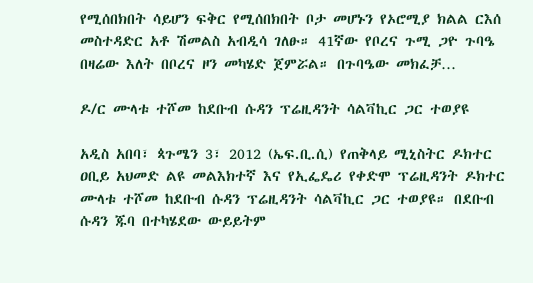የሚሰበክበት ሳይሆን ፍቅር የሚሰበክበት ቦታ መሆኑን የኦሮሚያ ክልል ርእሰ መስተዳድር አቶ ሽመልስ አብዲሳ ገለፁ። 41ኛው የቦረና ጉሚ ጋዮ ጉባዔ በዛሬው እለት በቦረና ዞን መካሄድ ጀምሯል። በጉባዔው መክፈቻ…

ዶ/ር ሙላቱ ተሾመ ከደቡብ ሱዳን ፕሬዚዳንት ሳልቫኪር ጋር ተወያዩ

አዲስ አበባ፣ ጳጉሜን 3፣ 2012 (ኤፍ.ቢ.ሲ) የጠቅላይ ሚኒስትር ዶክተር ዐቢይ አህመድ ልዩ መልእክተኛ እና የኢፌዴሪ የቀድሞ ፕሬዚዳንት ዶክተር ሙላቱ ተሾመ ከደቡብ ሱዳን ፕሬዚዳንት ሳልቫኪር ጋር ተወያዩ። በደቡብ ሱዳን ጁባ በተካሄደው ውይይትም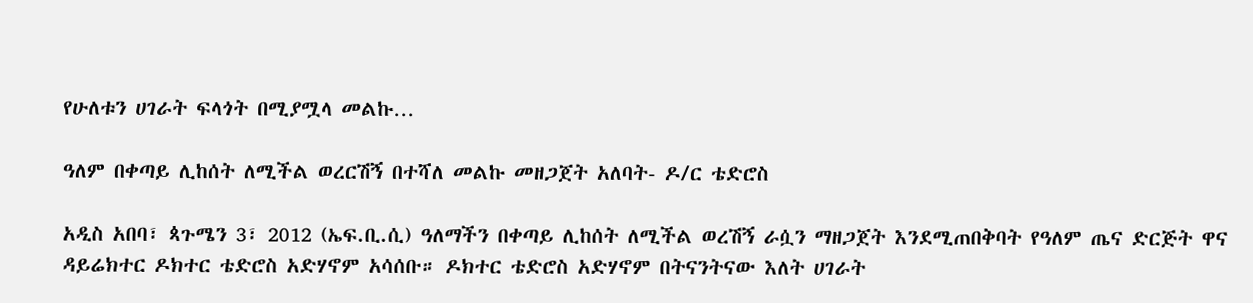የሁለቱን ሀገራት ፍላጎት በሚያሟላ መልኩ…

ዓለም በቀጣይ ሊከሰት ለሚችል ወረርሽኝ በተሻለ መልኩ መዘጋጀት አለባት- ዶ/ር ቴድሮስ

አዲስ አበባ፣ ጳጉሜን 3፣ 2012 (ኤፍ.ቢ.ሲ) ዓለማችን በቀጣይ ሊከሰት ለሚችል ወረሽኝ ራሷን ማዘጋጀት እንደሚጠበቅባት የዓለም ጤና ድርጅት ዋና ዳይሬክተር ዶክተር ቴድሮስ አድሃኖም አሳሰቡ። ዶክተር ቴድሮስ አድሃኖም በትናንትናው እለት ሀገራት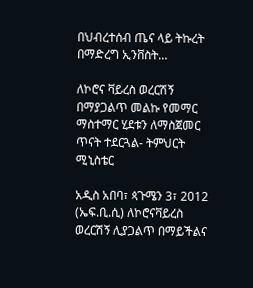በህብረተሰብ ጤና ላይ ትኩረት በማድረግ ኢንቨስት…

ለኮሮና ቫይረስ ወረርሽኝ በማያጋልጥ መልኩ የመማር ማስተማር ሂደቱን ለማስጀመር ጥናት ተደርጓል- ትምህርት ሚኒስቴር

አዲስ አበባ፣ ጳጉሜን 3፣ 2012 (ኤፍ.ቢ.ሲ) ለኮሮናቫይረስ ወረርሽኝ ሊያጋልጥ በማይችልና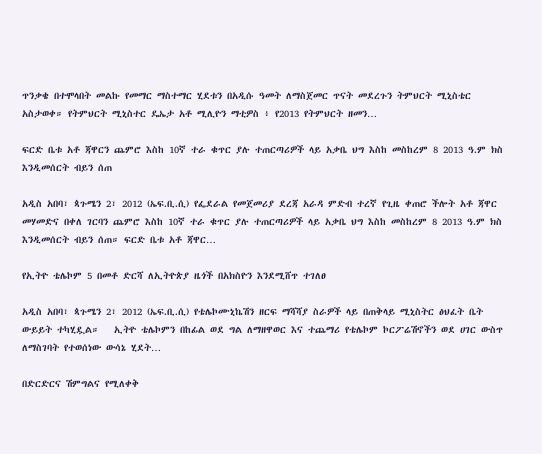ጥንቃቄ በተሞላበት መልኩ የመማር ማስተማር ሂደቱን በአዲሱ ዓመት ለማስጀመር ጥናት መደረጉን ትምህርት ሚኒስቴር አስታወቀ። የትምህርት ሚኒስተር ዴኤታ አቶ ሚሊዮን ማቲዎስ ፥ የ2013 የትምህርት ዘመን…

ፍርድ ቤቱ አቶ ጃዋርን ጨምሮ እስከ 10ኛ ተራ ቁጥር ያሉ ተጠርጣሪዎች ላይ አቃቤ ህግ እስከ መስከረም 8 2013 ዓ.ም ክስ እንዲመሰርት ብይን ሰጠ

አዲስ አበባ፣ ጳጉሜን 2፣ 2012 (ኤፍ.ቢ.ሲ) የፌደራል የመጀመሪያ ደረጃ አራዳ ምድብ ተረኛ የጊዜ ቀጠሮ ችሎት አቶ ጃዋር መሃመድና በቀለ ገርባን ጨምሮ እስከ 10ኛ ተራ ቁጥር ያሉ ተጠርጣሪዎች ላይ አቃቤ ህግ እስከ መስከረም 8 2013 ዓ.ም ክስ እንዲመሰርት ብይን ሰጠ። ፍርድ ቤቱ አቶ ጃዋር…

የኢትዮ ቴሌኮም 5 በመቶ ድርሻ ለኢትዮጵያ ዜጎች በአክስዮን እንደሚሸጥ ተገለፀ

አዲስ አበባ፣ ጳጉሜን 2፣ 2012 (ኤፍ.ቢ.ሲ) የቴሌኮሙኒኬሽን ዘርፍ ማሻሻያ ስራዎች ላይ በጠቅላይ ሚኒስትር ፅህፈት ቤት ውይይት ተካሂዷል።   ኢትዮ ቴሌኮምን በከፊል ወደ ግል ለማዘዋወር እና ተጨማሪ የቴሌኮም ኮርፖሬሽኖችን ወደ ሀገር ውስጥ ለማስገባት የተወሰነው ውሳኔ ሂደት…

በድርድርና ሽምግልና የሚለቀቅ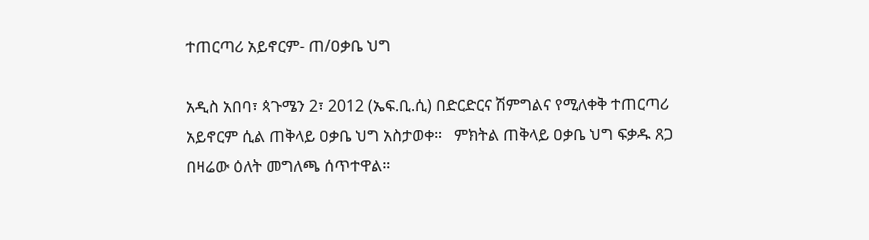ተጠርጣሪ አይኖርም- ጠ/ዐቃቤ ህግ

አዲስ አበባ፣ ጳጉሜን 2፣ 2012 (ኤፍ.ቢ.ሲ) በድርድርና ሽምግልና የሚለቀቅ ተጠርጣሪ አይኖርም ሲል ጠቅላይ ዐቃቤ ህግ አስታወቀ።   ምክትል ጠቅላይ ዐቃቤ ህግ ፍቃዱ ጸጋ በዛሬው ዕለት መግለጫ ሰጥተዋል።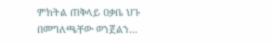ምክትል ጠቅላይ ዐቃቤ ህጉ በመግለጫቸው ወንጀልን…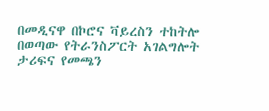በመዲናዋ በኮሮና ቫይረስን ተከትሎ በወጣው የትራንስፖርት አገልግሎት ታሪፍና የመጫን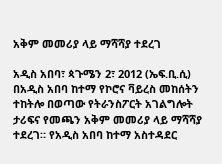አቅም መመሪያ ላይ ማሻሻያ ተደረገ

አዲስ አበባ፣ ጳጉሜን 2፣ 2012 (ኤፍ.ቢ.ሲ) በአዲስ አበባ ከተማ የኮሮና ቫይረስ መከሰትን ተከትሎ በወጣው የትራንስፖርት አገልግሎት ታሪፍና የመጫን አቅም መመሪያ ላይ ማሻሻያ ተደረገ። የአዲስ አበባ ከተማ አስተዳደር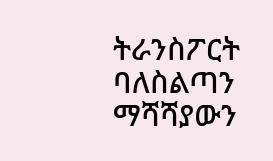ትራንስፖርት ባለስልጣን ማሻሻያውን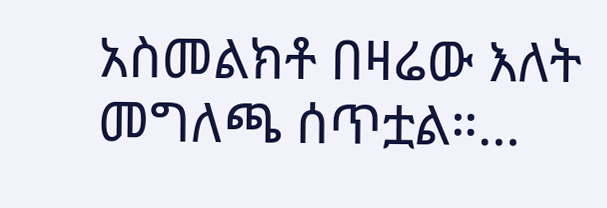አስመልክቶ በዛሬው እለት መግለጫ ሰጥቷል።…